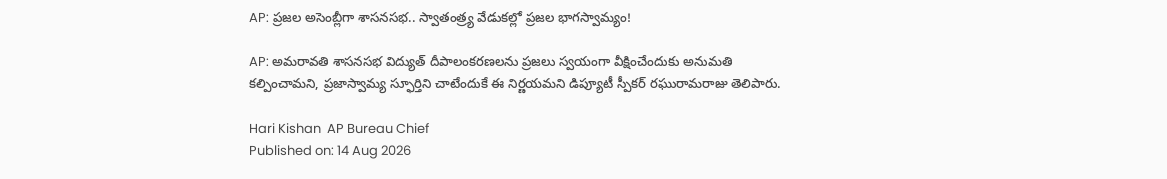AP: ప్రజల అసెంబ్లీగా శాసనసభ.. స్వాతంత్ర్య వేడుకల్లో ప్రజల భాగస్వామ్యం!

AP: అమరావతి శాసనసభ విద్యుత్ దీపాలంకరణలను ప్రజలు స్వయంగా వీక్షించేందుకు అనుమతి కల్పించామని, ప్రజాస్వామ్య స్ఫూర్తిని చాటేందుకే ఈ నిర్ణయమని డిప్యూటీ స్పీకర్ రఘురామరాజు తెలిపారు.

Hari Kishan  AP Bureau Chief
Published on: 14 Aug 2026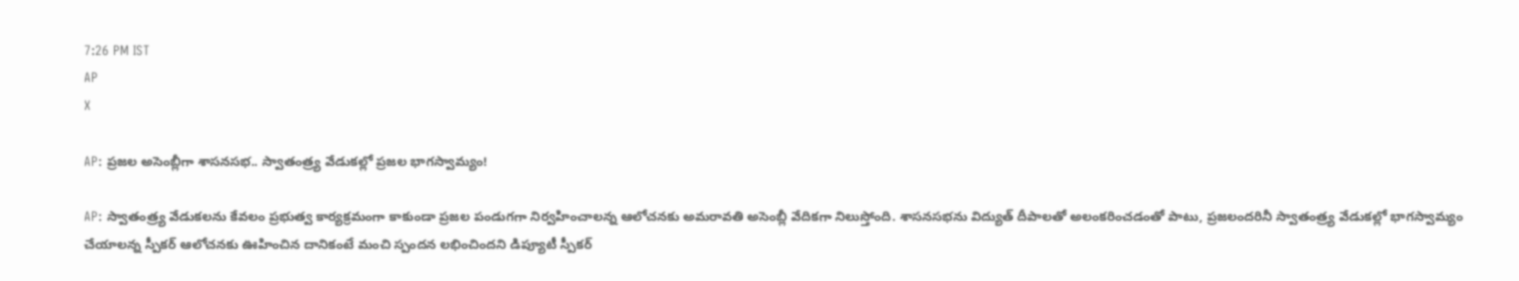7:26 PM IST
AP
X

AP: ప్రజల అసెంబ్లీగా శాసనసభ.. స్వాతంత్ర్య వేడుకల్లో ప్రజల భాగస్వామ్యం!

AP: స్వాతంత్ర్య వేడుకలను కేవలం ప్రభుత్వ కార్యక్రమంగా కాకుండా ప్రజల పండుగగా నిర్వహించాలన్న ఆలోచనకు అమరావతి అసెంబ్లీ వేదికగా నిలుస్తోంది. శాసనసభను విద్యుత్‌ దీపాలతో అలంకరించడంతో పాటు, ప్రజలందరినీ స్వాతంత్ర్య వేడుకల్లో భాగస్వామ్యం చేయాలన్న స్పీకర్‌ ఆలోచనకు ఊహించిన దానికంటే మంచి స్పందన లభించిందని డిప్యూటీ స్పీకర్‌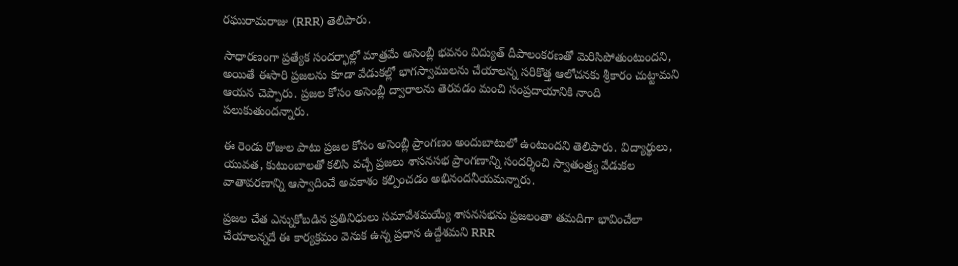రఘురామరాజు (RRR) తెలిపారు.

సాధారణంగా ప్రత్యేక సందర్భాల్లో మాత్రమే అసెంబ్లీ భవనం విద్యుత్‌ దీపాలంకరణతో మెరిసిపోతుంటుందని, అయితే ఈసారి ప్రజలను కూడా వేడుకల్లో భాగస్వాములను చేయాలన్న సరికొత్త ఆలోచనకు శ్రీకారం చుట్టామని ఆయన చెప్పారు. ప్రజల కోసం అసెంబ్లీ ద్వారాలను తెరవడం మంచి సంప్రదాయానికి నాంది పలుకుతుందన్నారు.

ఈ రెండు రోజుల పాటు ప్రజల కోసం అసెంబ్లీ ప్రాంగణం అందుబాటులో ఉంటుందని తెలిపారు. విద్యార్థులు, యువత, కుటుంబాలతో కలిసి వచ్చే ప్రజలు శాసనసభ ప్రాంగణాన్ని సందర్శించి స్వాతంత్ర్య వేడుకల వాతావరణాన్ని ఆస్వాదించే అవకాశం కల్పించడం అభినందనీయమన్నారు.

ప్రజల చేత ఎన్నుకోబడిన ప్రతినిధులు సమావేశమయ్యే శాసనసభను ప్రజలంతా తమదిగా భావించేలా చేయాలన్నదే ఈ కార్యక్రమం వెనుక ఉన్న ప్రధాన ఉద్దేశమని RRR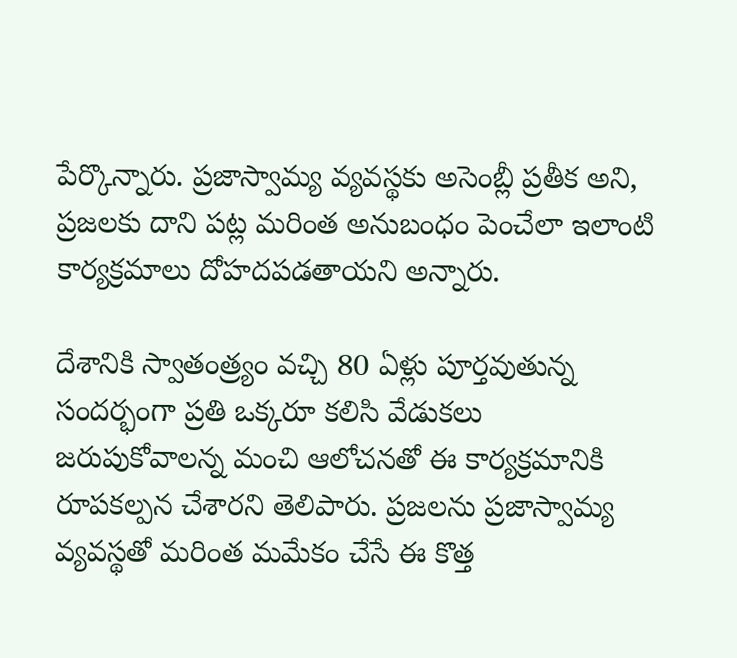పేర్కొన్నారు. ప్రజాస్వామ్య వ్యవస్థకు అసెంబ్లీ ప్రతీక అని, ప్రజలకు దాని పట్ల మరింత అనుబంధం పెంచేలా ఇలాంటి కార్యక్రమాలు దోహదపడతాయని అన్నారు.

దేశానికి స్వాతంత్ర్యం వచ్చి 80 ఏళ్లు పూర్తవుతున్న సందర్భంగా ప్రతి ఒక్కరూ కలిసి వేడుకలు జరుపుకోవాలన్న మంచి ఆలోచనతో ఈ కార్యక్రమానికి రూపకల్పన చేశారని తెలిపారు. ప్రజలను ప్రజాస్వామ్య వ్యవస్థతో మరింత మమేకం చేసే ఈ కొత్త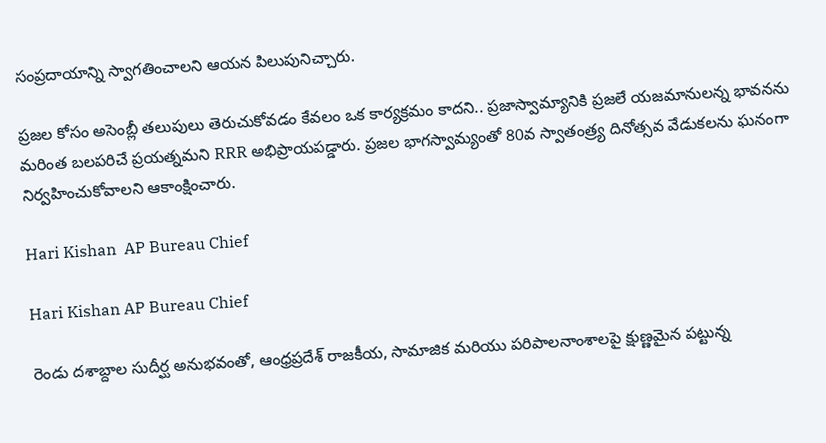సంప్రదాయాన్ని స్వాగతించాలని ఆయన పిలుపునిచ్చారు.

ప్రజల కోసం అసెంబ్లీ తలుపులు తెరుచుకోవడం కేవలం ఒక కార్యక్రమం కాదని.. ప్రజాస్వామ్యానికి ప్రజలే యజమానులన్న భావనను మరింత బలపరిచే ప్రయత్నమని RRR అభిప్రాయపడ్డారు. ప్రజల భాగస్వామ్యంతో 80వ స్వాతంత్ర్య దినోత్సవ వేడుకలను ఘనంగా నిర్వహించుకోవాలని ఆకాంక్షించారు.

Hari Kishan  AP Bureau Chief

Hari Kishan AP Bureau Chief

రెండు దశాబ్దాల సుదీర్ఘ అనుభవంతో, ఆంధ్రప్రదేశ్ రాజకీయ, సామాజిక మరియు పరిపాలనాంశాలపై క్షుణ్ణమైన పట్టున్న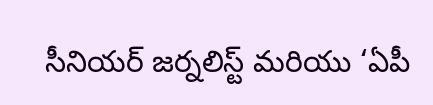సీనియర్ జర్నలిస్ట్ మరియు ‘ఏపీ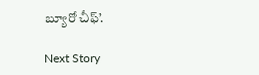బ్యూరో చీఫ్’.

Next Story